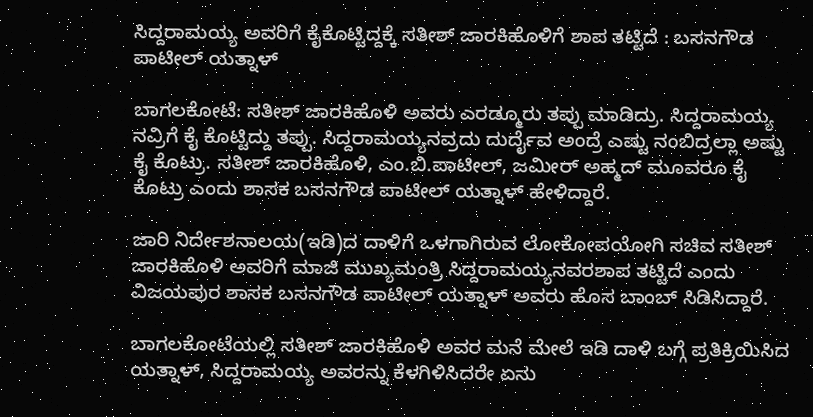ಸಿದ್ದರಾಮಯ್ಯ ಅವರಿಗೆ ಕೈಕೊಟ್ಟಿದ್ದಕ್ಕೆ ಸತೀಶ್ ಜಾರಕಿಹೊಳಿಗೆ ಶಾಪ ತಟ್ಟಿದೆ : ಬಸನಗೌಡ ಪಾಟೀಲ್ ಯತ್ನಾಳ್

ಬಾಗಲಕೋಟೆ: ಸತೀಶ್ ಜಾರಕಿಹೊಳಿ ಅವರು ಎರಡ್ಮೂರು ತಪ್ಪು ಮಾಡಿದ್ರು‌. ಸಿದ್ದರಾಮಯ್ಯ ನವ್ರಿಗೆ ಕೈ ಕೊಟ್ಟಿದ್ದು ತಪ್ಪು. ಸಿದ್ದರಾಮಯ್ಯನವ್ರದು ದುರ್ದೈವ ಅಂದ್ರೆ ಎಷ್ಟು ನಂಬಿದ್ರಲ್ಲಾ ಅಷ್ಟು ಕೈ ಕೊಟ್ರು. ಸತೀಶ್ ಜಾರಕಿಹೊಳಿ, ಎಂ.ಬಿ.ಪಾಟೀಲ್, ಜಮೀರ್ ಅಹ್ಮದ್ ಮೂವರೂ ಕೈ ಕೊಟ್ರು ಎಂದು ಶಾಸಕ ಬಸನಗೌಡ ಪಾಟೀಲ್ ಯತ್ನಾಳ್ ಹೇಳಿದ್ದಾರೆ.

ಜಾರಿ ನಿರ್ದೇಶನಾಲಯ(ಇಡಿ)ದ ದಾಳಿಗೆ ಒಳಗಾಗಿರುವ ಲೋಕೋಪಯೋಗಿ ಸಚಿವ ಸತೀಶ್ ಜಾರಕಿಹೊಳಿ ಅವರಿಗೆ ಮಾಜಿ ಮುಖ್ಯಮಂತ್ರಿ ಸಿದ್ದರಾಮಯ್ಯನವರಶಾಪ ತಟ್ಟಿದೆ ಎಂದು ವಿಜಯಪುರ ಶಾಸಕ ಬಸನಗೌಡ ಪಾಟೀಲ್ ಯತ್ನಾಳ್ ಅವರು ಹೊಸ ಬಾಂಬ್ ಸಿಡಿಸಿದ್ದಾರೆ.

ಬಾಗಲಕೋಟೆಯಲ್ಲಿ ಸತೀಶ್ ಜಾರಕಿಹೊಳಿ ಅವರ ಮನೆ ಮೇಲೆ ಇಡಿ ದಾಳಿ ಬಗ್ಗೆ ಪ್ರತಿಕ್ರಿಯಿಸಿದ ಯತ್ನಾಳ್, ಸಿದ್ದರಾಮಯ್ಯ ಅವರನ್ನು ಕೆಳಗಿಳಿಸಿದರೇ ಏನು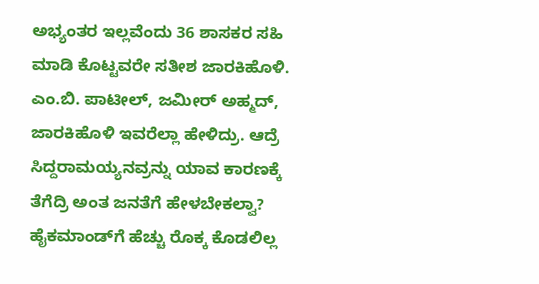ಅಭ್ಯಂತರ ಇಲ್ಲವೆಂದು 36 ಶಾಸಕರ ಸಹಿ ಮಾಡಿ ಕೊಟ್ಟವರೇ ಸತೀಶ ಜಾರಕಿಹೊಳಿ. ಎಂ.ಬಿ. ಪಾಟೀಲ್, ಜಮೀರ್ ಅಹ್ಮದ್, ಜಾರಕಿಹೊಳಿ ಇವರೆಲ್ಲಾ ಹೇಳಿದ್ರು. ಆದ್ರೆ ಸಿದ್ದರಾಮಯ್ಯನವ್ರನ್ನು ಯಾವ ಕಾರಣಕ್ಕೆ ತೆಗೆದ್ರಿ ಅಂತ ಜನತೆಗೆ ಹೇಳಬೇಕಲ್ವಾ? ಹೈಕಮಾಂಡ್‌ಗೆ ಹೆಚ್ಚು ರೊಕ್ಕ ಕೊಡಲಿಲ್ಲ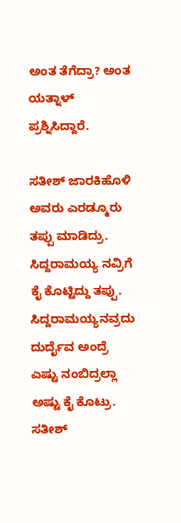ಅಂತ ತೆಗೆದ್ರಾ? ಅಂತ ಯತ್ನಾಳ್ ಪ್ರಶ್ನಿಸಿದ್ದಾರೆ.

ಸತೀಶ್ ಜಾರಕಿಹೊಳಿ ಅವರು ಎರಡ್ಮೂರು ತಪ್ಪು ಮಾಡಿದ್ರು‌. ಸಿದ್ದರಾಮಯ್ಯ ನವ್ರಿಗೆ ಕೈ ಕೊಟ್ಟಿದ್ದು ತಪ್ಪು. ಸಿದ್ದರಾಮಯ್ಯನವ್ರದು ದುರ್ದೈವ ಅಂದ್ರೆ ಎಷ್ಟು ನಂಬಿದ್ರಲ್ಲಾ ಅಷ್ಟು ಕೈ ಕೊಟ್ರು. ಸತೀಶ್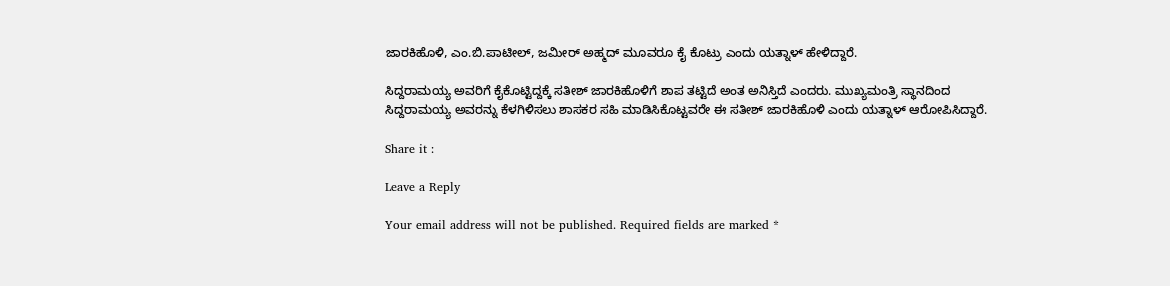ಜಾರಕಿಹೊಳಿ, ಎಂ.ಬಿ.ಪಾಟೀಲ್, ಜಮೀರ್ ಅಹ್ಮದ್ ಮೂವರೂ ಕೈ ಕೊಟ್ರು ಎಂದು ಯತ್ನಾಳ್ ಹೇಳಿದ್ದಾರೆ.

ಸಿದ್ದರಾಮಯ್ಯ ಅವರಿಗೆ ಕೈಕೊಟ್ಟಿದ್ದಕ್ಕೆ ಸತೀಶ್ ಜಾರಕಿಹೊಳಿಗೆ ಶಾಪ ತಟ್ಟಿದೆ ಅಂತ ಅನಿಸ್ತಿದೆ ಎಂದರು. ಮುಖ್ಯಮಂತ್ರಿ ಸ್ಥಾನದಿಂದ ಸಿದ್ದರಾಮಯ್ಯ ಅವರನ್ನು ಕೆಳಗಿಳಿಸಲು ಶಾಸಕರ ಸಹಿ ಮಾಡಿಸಿಕೊಟ್ಟವರೇ ಈ ಸತೀಶ್ ಜಾರಕಿಹೊಳಿ ಎಂದು ಯತ್ನಾಳ್ ಆರೋಪಿಸಿದ್ದಾರೆ.

Share it :

Leave a Reply

Your email address will not be published. Required fields are marked *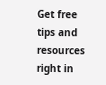Get free tips and resources right in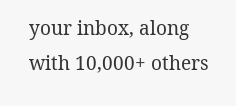your inbox, along with 10,000+ others